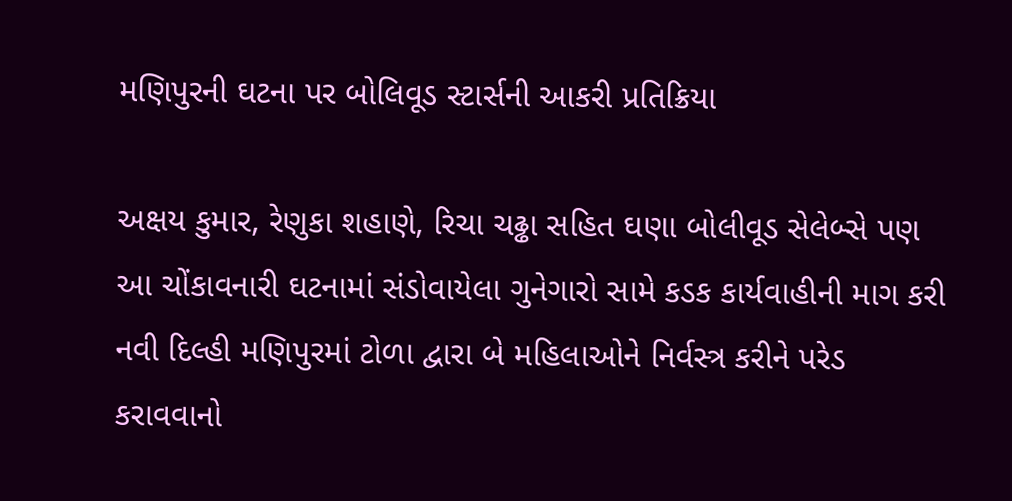મણિપુરની ઘટના પર બોલિવૂડ સ્ટાર્સની આકરી પ્રતિક્રિયા

અક્ષય કુમાર, રેણુકા શહાણે, રિચા ચઢ્ઢા સહિત ઘણા બોલીવૂડ સેલેબ્સે પણ આ ચોંકાવનારી ઘટનામાં સંડોવાયેલા ગુનેગારો સામે કડક કાર્યવાહીની માગ કરી નવી દિલ્હી મણિપુરમાં ટોળા દ્વારા બે મહિલાઓને નિર્વસ્ત્ર કરીને પરેડ કરાવવાનો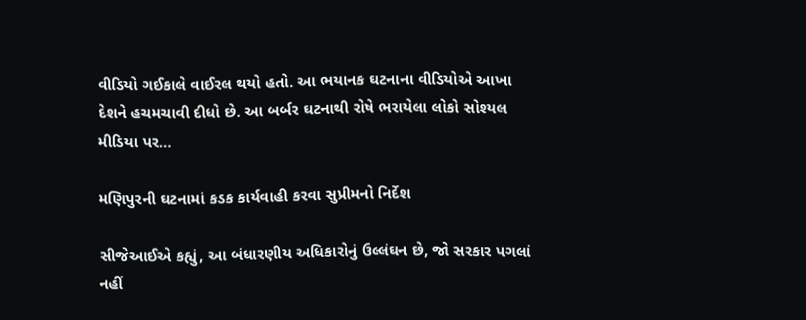વીડિયો ગઈકાલે વાઈરલ થયો હતો. આ ભયાનક ઘટનાના વીડિયોએ આખા દેશને હચમચાવી દીધો છે. આ બર્બર ઘટનાથી રોષે ભરાયેલા લોકો સોશ્યલ મીડિયા પર…

મણિપુરની ઘટનામાં કડક કાર્યવાહી કરવા સુપ્રીમનો નિર્દેશ

સીજેઆઈએ કહ્યું, આ બંધારણીય અધિકારોનું ઉલ્લંઘન છે, જો સરકાર પગલાં નહીં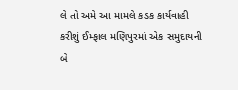લે તો અમે આ મામલે કડક કાર્યવાહી કરીશું ઈમ્ફાલ મણિપુરમાં એક સમુદાયની બે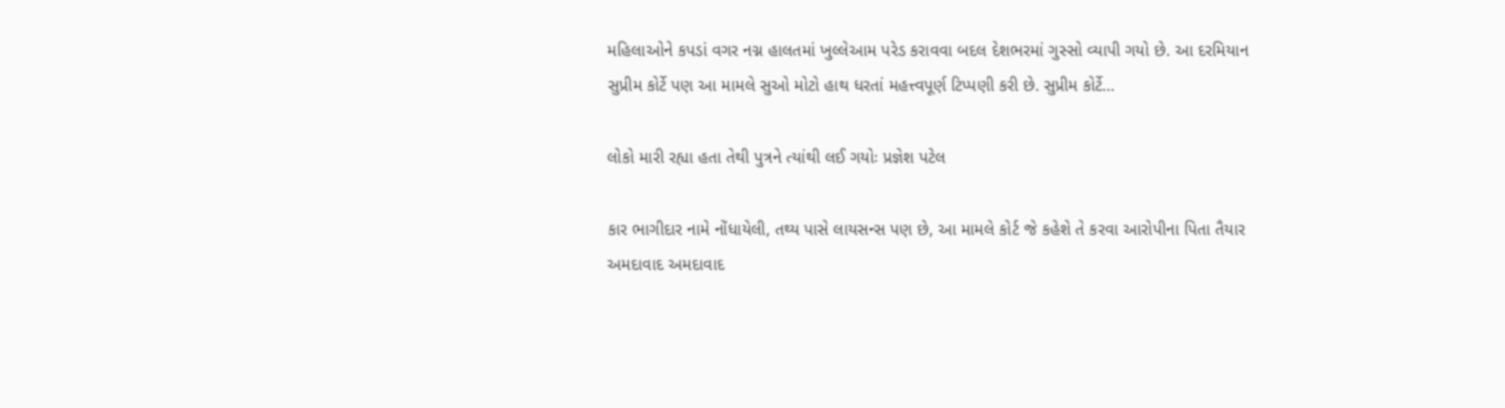મહિલાઓને કપડાં વગર નગ્ન હાલતમાં ખુલ્લેઆમ પરેડ કરાવવા બદલ દેશભરમાં ગુસ્સો વ્યાપી ગયો છે. આ દરમિયાન સુપ્રીમ કોર્ટે પણ આ મામલે સુઓ મોટો હાથ ધરતાં મહત્ત્વપૂર્ણ ટિપ્પણી કરી છે. સુપ્રીમ કોર્ટે…

લોકો મારી રહ્યા હતા તેથી પુત્રને ત્યાંથી લઈ ગયોઃ પ્રજ્ઞેશ પટેલ

કાર ભાગીદાર નામે નોંધાયેલી, તથ્ય પાસે લાયસન્સ પણ છે, આ મામલે કોર્ટ જે કહેશે તે કરવા આરોપીના પિતા તૈયાર અમદાવાદ અમદાવાદ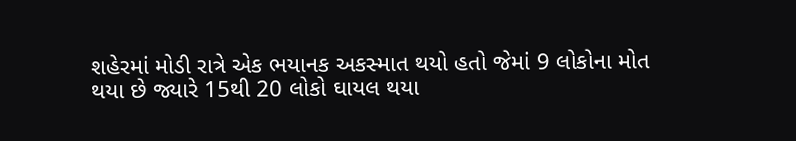શહેરમાં મોડી રાત્રે એક ભયાનક અકસ્માત થયો હતો જેમાં 9 લોકોના મોત થયા છે જ્યારે 15થી 20 લોકો ઘાયલ થયા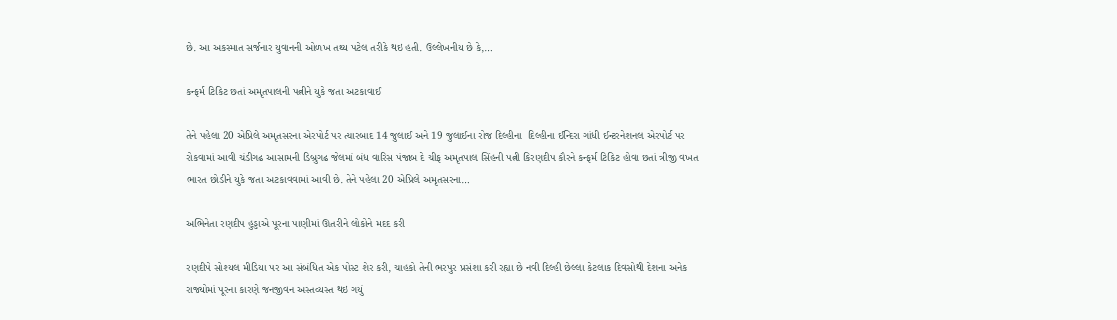છે. આ અકસ્માત સર્જનાર યુવાનની ઓળખ તથ્ય પટેલ તરીકે થઇ હતી. ઉલ્લેખનીય છે કે,…

કન્ફર્મ ટિકિટ છતાં અમૃતપાલની પત્નીને યુકે જતા અટકાવાઈ

તેને પહેલા 20 એપ્રિલે અમૃતસરના એરપોર્ટ પર ત્યારબાદ 14 જુલાઈ અને 19 જુલાઈના રોજ દિલ્હીના  દિલ્હીના ઈન્દિરા ગાંધી ઈન્ટરનેશનલ એરપોર્ટ પર રોકવામાં આવી ચંડીગઢ આસામની ડિબ્રુગઢ જેલમાં બંધ વારિસ પંજાબ દે ચીફ અમૃતપાલ સિંહની પત્ની કિરણદીપ કૌરને કન્ફર્મ ટિકિટ હોવા છતાં ત્રીજી વખત ભારત છોડીને યુકે જતા અટકાવવામાં આવી છે. તેને પહેલા 20 એપ્રિલે અમૃતસરના…

અભિનેતા રણદીપ હુડ્ડાએ પૂરના પાણીમાં ઊતરીને લોકોને મદદ કરી

રણદીપે સોશ્યલ મીડિયા પર આ સંબંધિત એક પોસ્ટ શેર કરી, ચાહકો તેની ભરપુર પ્રસંશા કરી રહ્યા છે નવી દિલ્હી છેલ્લા કેટલાક દિવસોથી દેશના અનેક રાજ્યોમાં પૂરના કારણે જનજીવન અસ્તવ્યસ્ત થઇ ગયું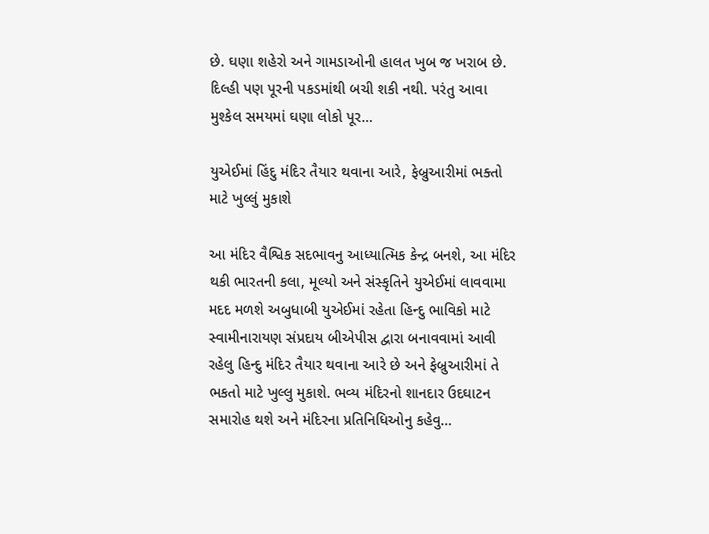છે. ઘણા શહેરો અને ગામડાઓની હાલત ખુબ જ ખરાબ છે. દિલ્હી પણ પૂરની પકડમાંથી બચી શકી નથી. પરંતુ આવા મુશ્કેલ સમયમાં ઘણા લોકો પૂર…

યુએઈમાં હિંદુ મંદિર તૈયાર થવાના આરે, ફેબ્રુઆરીમાં ભક્તો માટે ખુલ્લું મુકાશે

આ મંદિર વૈશ્વિક સદભાવનુ આધ્યાત્મિક કેન્દ્ર બનશે, આ મંદિર થકી ભારતની કલા, મૂલ્યો અને સંસ્કૃતિને યુએઈમાં લાવવામા મદદ મળશે અબુધાબી યુએઈમાં રહેતા હિન્દુ ભાવિકો માટે સ્વામીનારાયણ સંપ્રદાય બીએપીસ દ્વારા બનાવવામાં આવી રહેલુ હિન્દુ મંદિર તૈયાર થવાના આરે છે અને ફેબ્રુઆરીમાં તે ભકતો માટે ખુલ્લુ મુકાશે. ભવ્ય મંદિરનો શાનદાર ઉદઘાટન સમારોહ થશે અને મંદિરના પ્રતિનિધિઓનુ કહેવુ…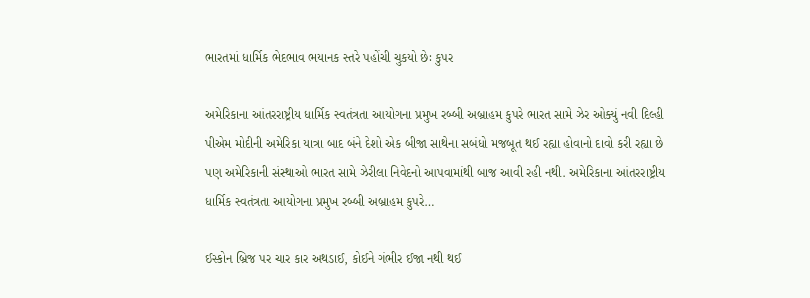ભારતમાં ધાર્મિક ભેદભાવ ભયાનક સ્તરે પહોંચી ચુકયો છેઃ કુપર

અમેરિકાના આંતરરાષ્ટ્રીય ધાર્મિક સ્વતંત્રતા આયોગના પ્રમુખ રબ્બી અબ્રાહમ કુપરે ભારત સામે ઝેર ઓક્યું નવી દિલ્હી પીએમ મોદીની અમેરિકા યાત્રા બાદ બંને દેશો એક બીજા સાથેના સબંધો મજબૂત થઈ રહ્યા હોવાનો દાવો કરી રહ્યા છે પણ અમેરિકાની સંસ્થાઓ ભારત સામે ઝેરીલા નિવેદનો આપવામાંથી બાજ આવી રહી નથી. અમેરિકાના આંતરરાષ્ટ્રીય ધાર્મિક સ્વતંત્રતા આયોગના પ્રમુખ રબ્બી અબ્રાહમ કુપરે…

ઈસ્કોન બ્રિજ પર ચાર કાર અથડાઈ, કોઈને ગંભીર ઈજા નથી થઈ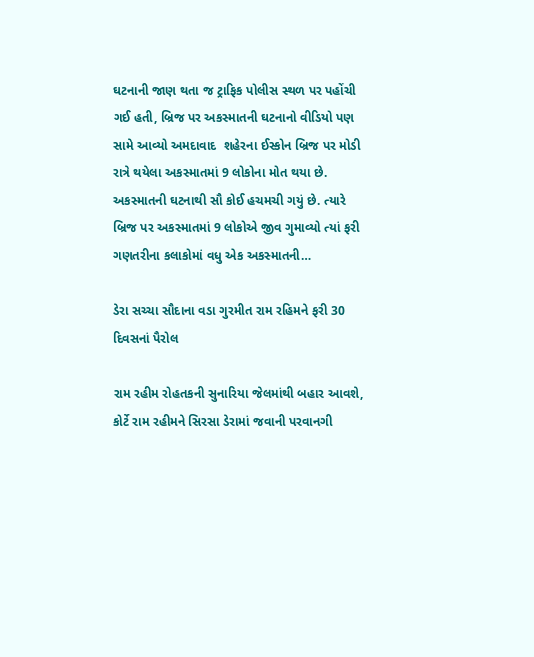ઘટનાની જાણ થતા જ ટ્રાફિક પોલીસ સ્થળ પર પહોંચી ગઈ હતી, બ્રિજ પર અકસ્માતની ઘટનાનો વીડિયો પણ સામે આવ્યો અમદાવાદ  શહેરના ઈસ્કોન બ્રિજ પર મોડી રાત્રે થયેલા અકસ્માતમાં 9 લોકોના મોત થયા છે. અકસ્માતની ઘટનાથી સૌ કોઈ હચમચી ગયું છે. ત્યારે બ્રિજ પર અકસ્માતમાં 9 લોકોએ જીવ ગુમાવ્યો ત્યાં ફરી ગણતરીના કલાકોમાં વધુ એક અકસ્માતની…

ડેરા સચ્ચા સૌદાના વડા ગુરમીત રામ રહિમને ફરી 30 દિવસનાં પૈરોલ

રામ રહીમ રોહતકની સુનારિયા જેલમાંથી બહાર આવશે, કોર્ટે રામ રહીમને સિરસા ડેરામાં જવાની પરવાનગી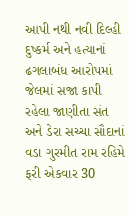આપી નથી નવી દિલ્હી દુષ્કર્મ અને હત્યાનાં ઢગલાબંધ આરોપમાં જેલમાં સજા કાપી રહેલા જાણીતા સંત અને ડેરા સચ્ચા સૌદાનાં વડા ગુરમીત રામ રહિમે ફરી એકવાર 30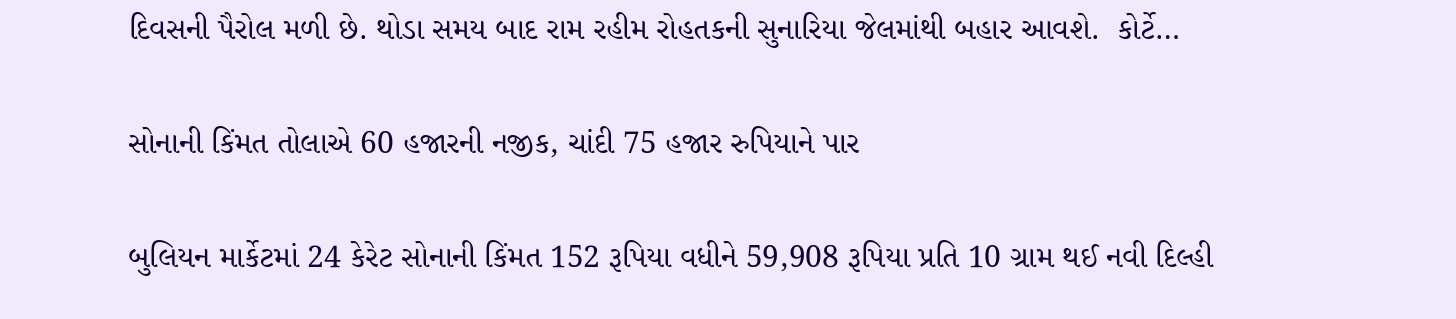દિવસની પૈરોલ મળી છે. થોડા સમય બાદ રામ રહીમ રોહતકની સુનારિયા જેલમાંથી બહાર આવશે.  કોર્ટે…

સોનાની કિંમત તોલાએ 60 હજારની નજીક, ચાંદી 75 હજાર રુપિયાને પાર

બુલિયન માર્કેટમાં 24 કેરેટ સોનાની કિંમત 152 રૂપિયા વધીને 59,908 રૂપિયા પ્રતિ 10 ગ્રામ થઈ નવી દિલ્હી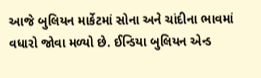આજે બુલિયન માર્કેટમાં સોના અને ચાંદીના ભાવમાં વધારો જોવા મળ્યો છે. ઈન્ડિયા બુલિયન એન્ડ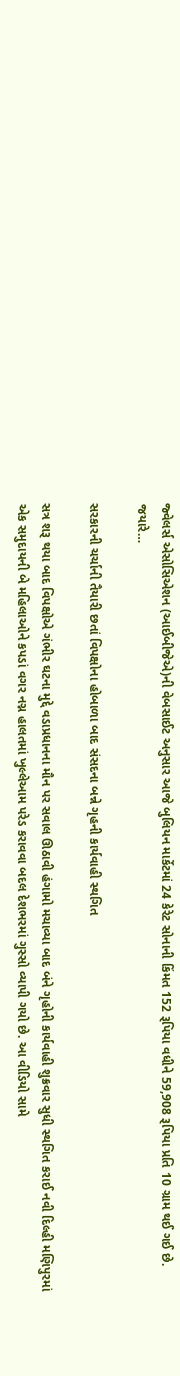જ્વેલર્સ એસોસિએશન (આઈબીજેએ)ની વેબસાઈટ અનુસાર આજે બુલિયન માર્કેટમાં 24 કેરેટ સોનાની કિંમત 152 રૂપિયા વધીને 59,908 રૂપિયા પ્રતિ 10 ગ્રામ થઈ ગઈ છે. જયારે…

સરકારની ચર્ચાની તૈયારી છતાં વિપક્ષોના હોબાળા બાદ સંસદના બન્ને ગૃહની કાર્યવાહી સ્થગિત

સત્ર શરૂ થયા બાદ વિપક્ષોએ ગંભીર ઘટના મુદ્દે વડાપ્રધાનના મૌન પર સવાલ ઊઠાવી હંગામો મચાવ્યા બાદ બંને ગૃહોની કાર્યવાહી શુક્રવાર સુધી સ્થગિત કરાઈ નવી દિલ્હી મણિપુરમાં એક સમુદાયની બે મહિલાઓને કપડાં વગર નગ્ન હાલતમાં ખુલ્લેઆમ પરેડ કરાવવા બદલ દેશભરમાં ગુસ્સો વ્યાપી ગયો છે. આ વીડિયો સામે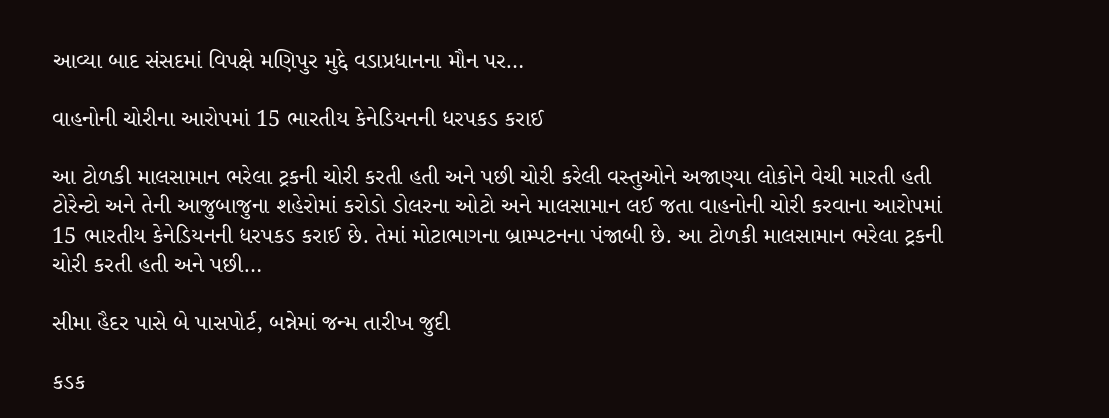આવ્યા બાદ સંસદમાં વિપક્ષે મણિપુર મુદ્દે વડાપ્રધાનના મૌન પર…

વાહનોની ચોરીના આરોપમાં 15 ભારતીય કેનેડિયનની ધરપકડ કરાઈ

આ ટોળકી માલસામાન ભરેલા ટ્રકની ચોરી કરતી હતી અને પછી ચોરી કરેલી વસ્તુઓને અજાણ્યા લોકોને વેચી મારતી હતી ટોરેન્ટો અને તેની આજુબાજુના શહેરોમાં કરોડો ડોલરના ઓટો અને માલસામાન લઈ જતા વાહનોની ચોરી કરવાના આરોપમાં 15 ભારતીય કેનેડિયનની ધરપકડ કરાઈ છે. તેમાં મોટાભાગના બ્રામ્પટનના પંજાબી છે. આ ટોળકી માલસામાન ભરેલા ટ્રકની ચોરી કરતી હતી અને પછી…

સીમા હૈદર પાસે બે પાસપોર્ટ, બન્નેમાં જન્મ તારીખ જુદી

કડક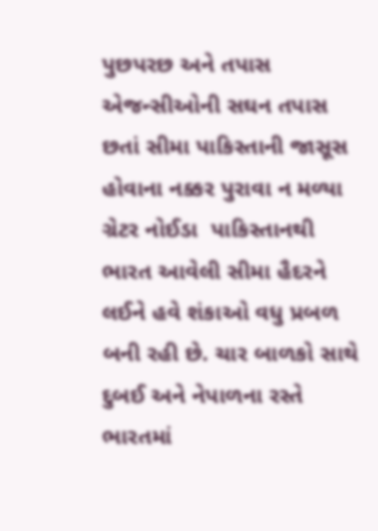પુછપરછ અને તપાસ એજન્સીઓની સઘન તપાસ છતાં સીમા પાકિસ્તાની જાસૂસ હોવાના નક્કર પુરાવા ન મળ્યા ગ્રેટર નોઈડા  પાકિસ્તાનથી ભારત આવેલી સીમા હૈદરને લઈને હવે શંકાઓ વધુ પ્રબળ બની રહી છે. ચાર બાળકો સાથે દુબઈ અને નેપાળના રસ્તે ભારતમાં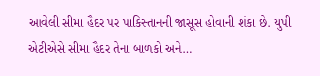આવેલી સીમા હૈદર પર પાકિસ્તાનની જાસૂસ હોવાની શંકા છે. યુપી એટીએસે સીમા હૈદર તેના બાળકો અને…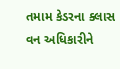તમામ કેડરના ક્લાસ વન અધિકારીને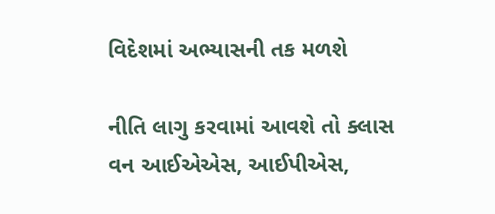વિદેશમાં અભ્યાસની તક મળશે

નીતિ લાગુ કરવામાં આવશે તો ક્લાસ વન આઈએએસ, આઈપીએસ,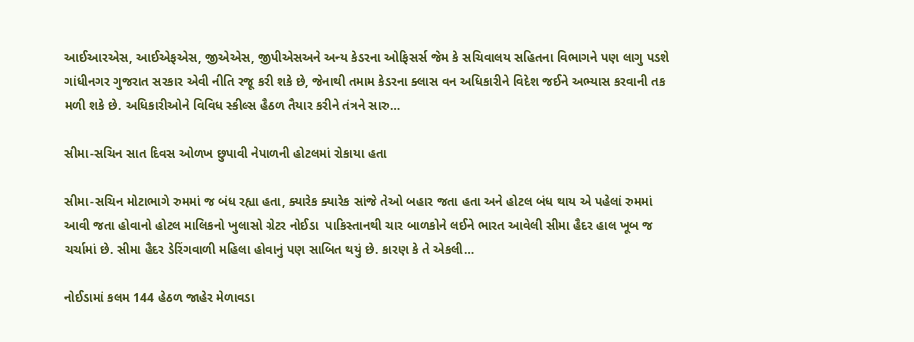આઈઆરએસ, આઈએફએસ, જીએએસ, જીપીએસઅને અન્ય કેડરના ઓફિસર્સ જેમ કે સચિવાલય સહિતના વિભાગને પણ લાગુ પડશે ગાંધીનગર ગુજરાત સરકાર એવી નીતિ રજૂ કરી શકે છે, જેનાથી તમામ કેડરના ક્લાસ વન અધિકારીને વિદેશ જઈને અભ્યાસ કરવાની તક મળી શકે છે. અધિકારીઓને વિવિધ સ્કીલ્સ હૈઠળ તૈયાર કરીને તંત્રને સારુ…

સીમા-સચિન સાત દિવસ ઓળખ છુપાવી નેપાળની હોટલમાં રોકાયા હતા

સીમા-સચિન મોટાભાગે રુમમાં જ બંધ રહ્યા હતા, ક્યારેક ક્યારેક સાંજે તેઓ બહાર જતા હતા અને હોટલ બંધ થાય એ પહેલાં રુમમાં આવી જતા હોવાનો હોટલ માલિકનો ખુલાસો ગ્રેટર નોઈડા  પાકિસ્તાનથી ચાર બાળકોને લઈને ભારત આવેલી સીમા હૈદર હાલ ખૂબ જ ચર્ચામાં છે. સીમા હૈદર ડેરિંગવાળી મહિલા હોવાનું પણ સાબિત થયું છે. કારણ કે તે એકલી…

નોઈડામાં કલમ 144 હેઠળ જાહેર મેળાવડા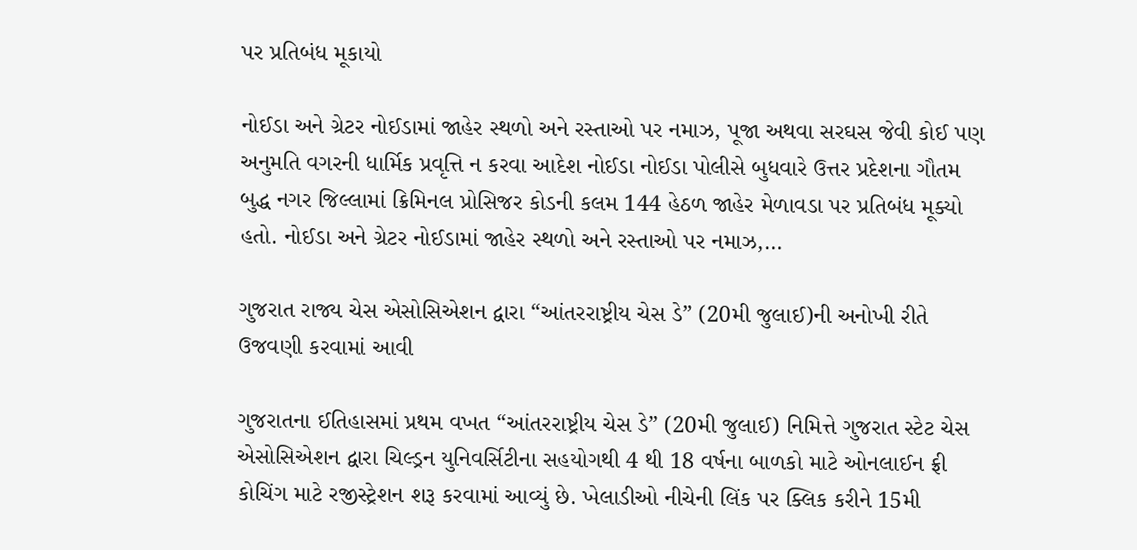પર પ્રતિબંધ મૂકાયો

નોઈડા અને ગ્રેટર નોઈડામાં જાહેર સ્થળો અને રસ્તાઓ પર નમાઝ, પૂજા અથવા સરઘસ જેવી કોઈ પણ અનુમતિ વગરની ધાર્મિક પ્રવૃત્તિ ન કરવા આદેશ નોઈડા નોઈડા પોલીસે બુધવારે ઉત્તર પ્રદેશના ગૌતમ બુદ્ધ નગર જિલ્લામાં ક્રિમિનલ પ્રોસિજર કોડની કલમ 144 હેઠળ જાહેર મેળાવડા પર પ્રતિબંધ મૂક્યો હતો. નોઈડા અને ગ્રેટર નોઈડામાં જાહેર સ્થળો અને રસ્તાઓ પર નમાઝ,…

ગુજરાત રાજ્ય ચેસ એસોસિએશન દ્વારા “આંતરરાષ્ટ્રીય ચેસ ડે” (20મી જુલાઈ)ની અનોખી રીતે ઉજવણી કરવામાં આવી

ગુજરાતના ઈતિહાસમાં પ્રથમ વખત “આંતરરાષ્ટ્રીય ચેસ ડે” (20મી જુલાઈ) નિમિત્તે ગુજરાત સ્ટેટ ચેસ એસોસિએશન દ્વારા ચિલ્ડ્રન યુનિવર્સિટીના સહયોગથી 4 થી 18 વર્ષના બાળકો માટે ઓનલાઈન ફ્રી કોચિંગ માટે રજીસ્ટ્રેશન શરૂ કરવામાં આવ્યું છે. ખેલાડીઓ નીચેની લિંક પર ક્લિક કરીને 15મી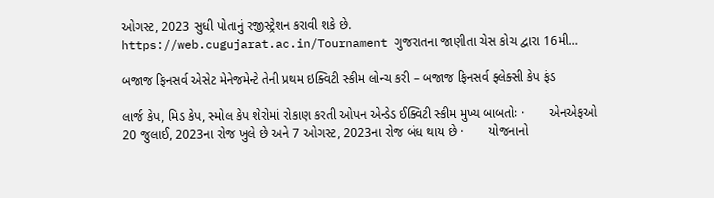ઓગસ્ટ, 2023 સુધી પોતાનું રજીસ્ટ્રેશન કરાવી શકે છે. https://web.cugujarat.ac.in/Tournament ગુજરાતના જાણીતા ચેસ કોચ દ્વારા 16મી…

બજાજ ફિનસર્વ એસેટ મેનેજમેન્ટે તેની પ્રથમ ઇક્વિટી સ્કીમ લોન્ચ કરી – બજાજ ફિનસર્વ ફ્લેક્સી કેપ ફંડ

લાર્જ કેપ, મિડ કેપ, સ્મોલ કેપ શેરોમાં રોકાણ કરતી ઓપન એન્ડેડ ઈક્વિટી સ્કીમ મુખ્ય બાબતોઃ ·       એનએફઓ 20 જુલાઈ, 2023ના રોજ ખુલે છે અને 7 ઓગસ્ટ, 2023ના રોજ બંધ થાય છે ·       યોજનાનો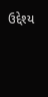ઉદ્દેશ્ય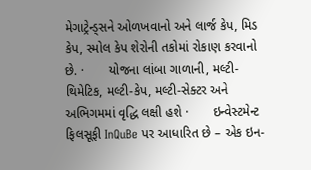મેગાટ્રેન્ડ્સને ઓળખવાનો અને લાર્જ કેપ, મિડ કેપ, સ્મોલ કેપ શેરોની તકોમાં રોકાણ કરવાનો છે. ·       યોજના લાંબા ગાળાની, મલ્ટી-થિમેટિક, મલ્ટી-કેપ, મલ્ટી-સેક્ટર અને અભિગમમાં વૃદ્ધિ લક્ષી હશે ·       ઇન્વેસ્ટમેન્ટ ફિલસૂફી InQuBe પર આધારિત છે – એક ઇન-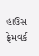હાઉસ ફ્રેમવર્ક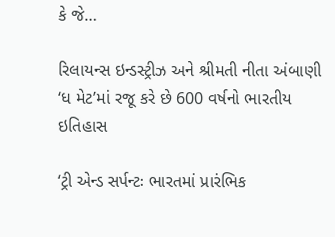કે જે…

રિલાયન્સ ઇન્ડસ્ટ્રીઝ અને શ્રીમતી નીતા અંબાણી ‘ધ મેટ’માં રજૂ કરે છે 600 વર્ષનો ભારતીય ઇતિહાસ

‘ટ્રી એન્ડ સર્પન્ટઃ ભારતમાં પ્રારંભિક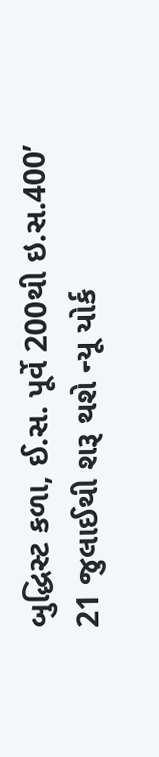બુદ્ધિસ્ટ કળા, ઈ.સ. પૂર્વે 200થી ઇ.સ.400’ 21 જુલાઈથી શરૂ થશે ન્યૂ યોર્ક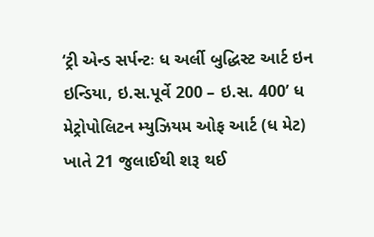‘ટ્રી એન્ડ સર્પન્ટઃ ધ અર્લી બુદ્ધિસ્ટ આર્ટ ઇન ઇન્ડિયા, ઇ.સ.પૂર્વે 200 – ઇ.સ. 400’ ધ મેટ્રોપોલિટન મ્યુઝિયમ ઓફ આર્ટ (ધ મેટ) ખાતે 21 જુલાઈથી શરૂ થઈ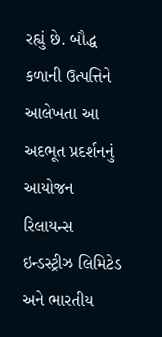રહ્યું છે. બૌદ્ધ કળાની ઉત્પત્તિને આલેખતા આ અદભૂત પ્રદર્શનનું આયોજન રિલાયન્સ ઇન્ડસ્ટ્રીઝ લિમિટેડ અને ભારતીય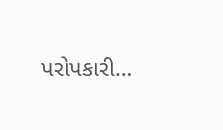પરોપકારી…